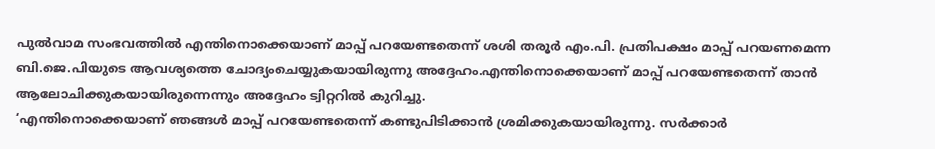പുൽവാമ സംഭവത്തിൽ എന്തിനൊക്കെയാണ് മാപ്പ് പറയേണ്ടതെന്ന് ശശി തരൂർ എം.പി. പ്രതിപക്ഷം മാപ്പ് പറയണമെന്ന ബി.ജെ.പിയുടെ ആവശ്യത്തെ ചോദ്യംചെയ്യുകയായിരുന്നു അദ്ദേഹം.എന്തിനൊക്കെയാണ് മാപ്പ് പറയേണ്ടതെന്ന് താൻ ആലോചിക്കുകയായിരുന്നെന്നും അദ്ദേഹം ട്വിറ്ററിൽ കുറിച്ചു.
‘എന്തിനൊക്കെയാണ് ഞങ്ങൾ മാപ്പ് പറയേണ്ടതെന്ന് കണ്ടുപിടിക്കാൻ ശ്രമിക്കുകയായിരുന്നു. സർക്കാർ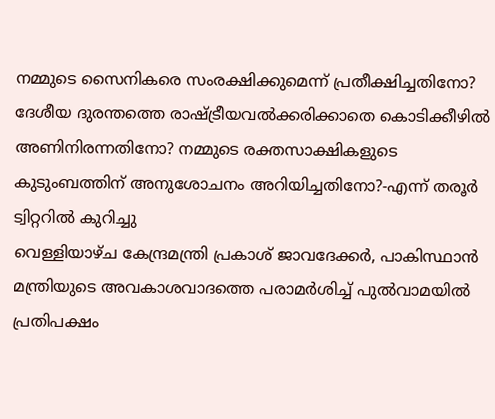നമ്മുടെ സൈനികരെ സംരക്ഷിക്കുമെന്ന് പ്രതീക്ഷിച്ചതിനോ? ദേശീയ ദുരന്തത്തെ രാഷ്ട്രീയവൽക്കരിക്കാതെ കൊടിക്കീഴിൽ അണിനിരന്നതിനോ? നമ്മുടെ രക്തസാക്ഷികളുടെ കുടുംബത്തിന് അനുശോചനം അറിയിച്ചതിനോ?-എന്ന് തരൂർ ട്വിറ്ററിൽ കുറിച്ചു
വെള്ളിയാഴ്ച കേന്ദ്രമന്ത്രി പ്രകാശ് ജാവദേക്കർ, പാകിസ്ഥാൻ മന്ത്രിയുടെ അവകാശവാദത്തെ പരാമർശിച്ച് പുൽവാമയിൽ പ്രതിപക്ഷം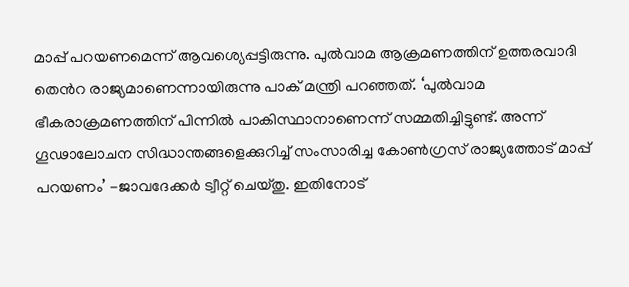മാപ്പ് പറയണമെന്ന് ആവശ്യെപ്പട്ടിരുന്നു. പുൽവാമ ആക്രമണത്തിന് ഉത്തരവാദി തെൻറ രാജ്യമാണെന്നായിരുന്നു പാക് മന്ത്രി പറഞ്ഞത്. ‘പുൽവാമ ഭീകരാക്രമണത്തിന് പിന്നിൽ പാകിസ്ഥാനാണെന്ന് സമ്മതിച്ചിട്ടുണ്ട്. അന്ന് ഗൂഢാലോചന സിദ്ധാന്തങ്ങളെക്കുറിച്ച് സംസാരിച്ച കോൺഗ്രസ് രാജ്യത്തോട് മാപ്പ് പറയണം’ -ജാവദേക്കർ ട്വീറ്റ് ചെയ്തു. ഇതിനോട്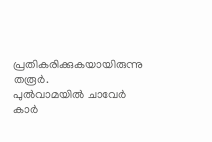പ്രതികരിക്കുകയായിരുന്നു തരൂർ.
പുൽവാമയിൽ ചാവേർ കാർ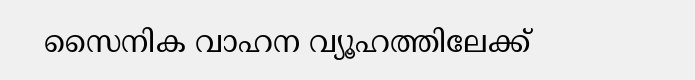സൈനിക വാഹന വ്യൂഹത്തിലേക്ക്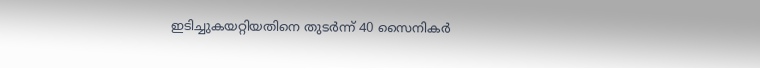ഇടിച്ചുകയറ്റിയതിനെ തുടർന്ന് 40 സൈനികർ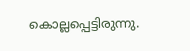കൊല്ലപ്പെട്ടിരുന്നു.